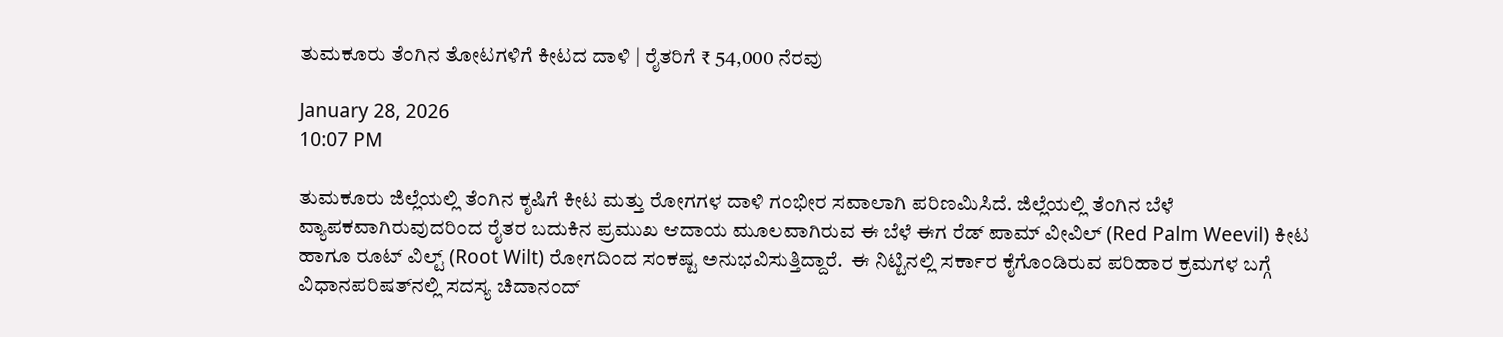ತುಮಕೂರು ತೆಂಗಿನ ತೋಟಗಳಿಗೆ ಕೀಟದ ದಾಳಿ | ರೈತರಿಗೆ ₹ 54,000 ನೆರವು

January 28, 2026
10:07 PM

ತುಮಕೂರು ಜಿಲ್ಲೆಯಲ್ಲಿ ತೆಂಗಿನ ಕೃಷಿಗೆ ಕೀಟ ಮತ್ತು ರೋಗಗಳ ದಾಳಿ ಗಂಭೀರ ಸವಾಲಾಗಿ ಪರಿಣಮಿಸಿದೆ. ಜಿಲ್ಲೆಯಲ್ಲಿ ತೆಂಗಿನ ಬೆಳೆ ವ್ಯಾಪಕವಾಗಿರುವುದರಿಂದ ರೈತರ ಬದುಕಿನ ಪ್ರಮುಖ ಆದಾಯ ಮೂಲವಾಗಿರುವ ಈ ಬೆಳೆ ಈಗ ರೆಡ್ ಪಾಮ್ ವೀವಿಲ್ (Red Palm Weevil) ಕೀಟ ಹಾಗೂ ರೂಟ್ ವಿಲ್ಟ್ (Root Wilt) ರೋಗದಿಂದ ಸಂಕಷ್ಟ ಅನುಭವಿಸುತ್ತಿದ್ದಾರೆ.  ಈ ನಿಟ್ಟಿನಲ್ಲಿ ಸರ್ಕಾರ ಕೈಗೊಂಡಿರುವ ಪರಿಹಾರ ಕ್ರಮಗಳ ಬಗ್ಗೆ ವಿಧಾನಪರಿಷತ್‌ನಲ್ಲಿ ಸದಸ್ಯ ಚಿದಾನಂದ್‌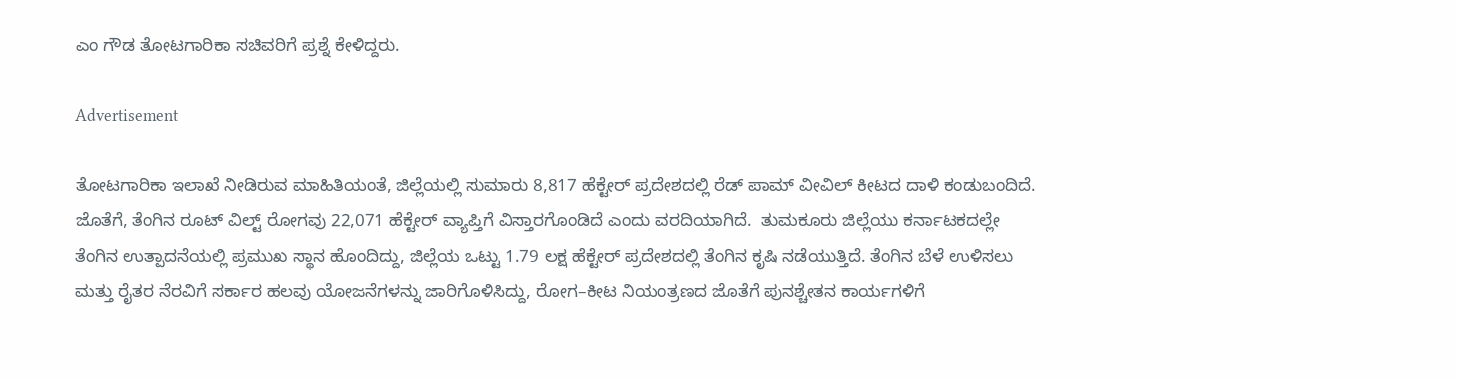ಎಂ ಗೌಡ ತೋಟಗಾರಿಕಾ ಸಚಿವರಿಗೆ ಪ್ರಶ್ನೆ ಕೇಳಿದ್ದರು.

Advertisement

ತೋಟಗಾರಿಕಾ ಇಲಾಖೆ ನೀಡಿರುವ ಮಾಹಿತಿಯಂತೆ, ಜಿಲ್ಲೆಯಲ್ಲಿ ಸುಮಾರು 8,817 ಹೆಕ್ಟೇರ್ ಪ್ರದೇಶದಲ್ಲಿ ರೆಡ್ ಪಾಮ್ ವೀವಿಲ್ ಕೀಟದ ದಾಳಿ ಕಂಡುಬಂದಿದೆ. ಜೊತೆಗೆ, ತೆಂಗಿನ ರೂಟ್ ವಿಲ್ಟ್ ರೋಗವು 22,071 ಹೆಕ್ಟೇರ್ ವ್ಯಾಪ್ತಿಗೆ ವಿಸ್ತಾರಗೊಂಡಿದೆ ಎಂದು ವರದಿಯಾಗಿದೆ.  ತುಮಕೂರು ಜಿಲ್ಲೆಯು ಕರ್ನಾಟಕದಲ್ಲೇ ತೆಂಗಿನ ಉತ್ಪಾದನೆಯಲ್ಲಿ ಪ್ರಮುಖ ಸ್ಥಾನ ಹೊಂದಿದ್ದು, ಜಿಲ್ಲೆಯ ಒಟ್ಟು 1.79 ಲಕ್ಷ ಹೆಕ್ಟೇರ್ ಪ್ರದೇಶದಲ್ಲಿ ತೆಂಗಿನ ಕೃಷಿ ನಡೆಯುತ್ತಿದೆ. ತೆಂಗಿನ ಬೆಳೆ ಉಳಿಸಲು ಮತ್ತು ರೈತರ ನೆರವಿಗೆ ಸರ್ಕಾರ ಹಲವು ಯೋಜನೆಗಳನ್ನು ಜಾರಿಗೊಳಿಸಿದ್ದು, ರೋಗ–ಕೀಟ ನಿಯಂತ್ರಣದ ಜೊತೆಗೆ ಪುನಶ್ಚೇತನ ಕಾರ್ಯಗಳಿಗೆ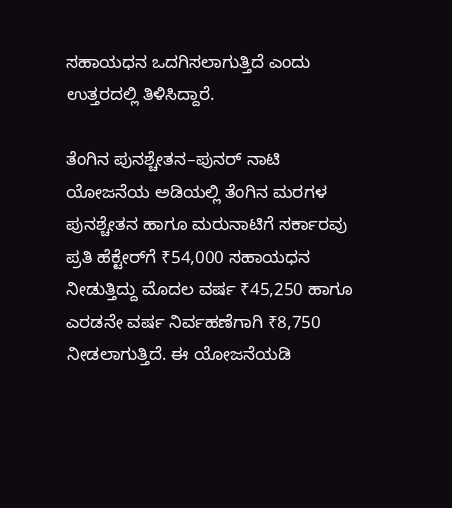ಸಹಾಯಧನ ಒದಗಿಸಲಾಗುತ್ತಿದೆ ಎಂದು ಉತ್ತರದಲ್ಲಿ ತಿಳಿಸಿದ್ದಾರೆ.

ತೆಂಗಿನ ಪುನಶ್ಚೇತನ–ಪುನರ್ ನಾಟಿ ಯೋಜನೆಯ ಅಡಿಯಲ್ಲಿ ತೆಂಗಿನ ಮರಗಳ ಪುನಶ್ಚೇತನ ಹಾಗೂ ಮರುನಾಟಿಗೆ ಸರ್ಕಾರವು ಪ್ರತಿ ಹೆಕ್ಟೇರ್‌ಗೆ ₹54,000 ಸಹಾಯಧನ ನೀಡುತ್ತಿದ್ದು ಮೊದಲ ವರ್ಷ ₹45,250 ಹಾಗೂ ಎರಡನೇ ವರ್ಷ ನಿರ್ವಹಣೆಗಾಗಿ ₹8,750 ನೀಡಲಾಗುತ್ತಿದೆ. ಈ ಯೋಜನೆಯಡಿ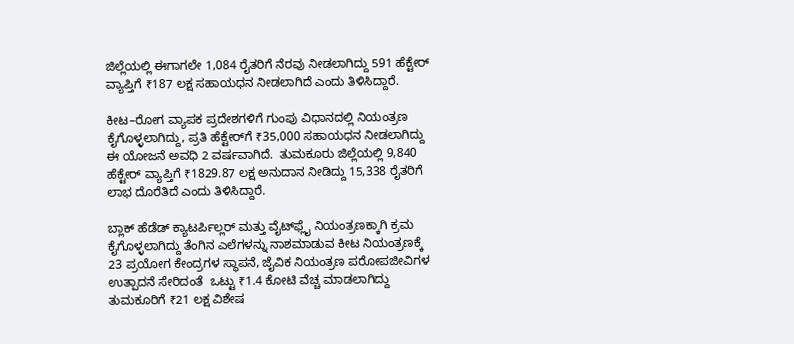ಜಿಲ್ಲೆಯಲ್ಲಿ ಈಗಾಗಲೇ 1,084 ರೈತರಿಗೆ ನೆರವು ನೀಡಲಾಗಿದ್ದು 591 ಹೆಕ್ಟೇರ್ ವ್ಯಾಪ್ತಿಗೆ ₹187 ಲಕ್ಷ ಸಹಾಯಧನ ನೀಡಲಾಗಿದೆ ಎಂದು ತಿಳಿಸಿದ್ದಾರೆ.

ಕೀಟ–ರೋಗ ವ್ಯಾಪಕ ಪ್ರದೇಶಗಳಿಗೆ ಗುಂಪು ವಿಧಾನದಲ್ಲಿ ನಿಯಂತ್ರಣ ಕೈಗೊಳ್ಳಲಾಗಿದ್ದು, ಪ್ರತಿ ಹೆಕ್ಟೇರ್‌ಗೆ ₹35,000 ಸಹಾಯಧನ ನೀಡಲಾಗಿದ್ದು ಈ ಯೋಜನೆ ಅವಧಿ 2 ವರ್ಷವಾಗಿದೆ.  ತುಮಕೂರು ಜಿಲ್ಲೆಯಲ್ಲಿ 9,840 ಹೆಕ್ಟೇರ್ ವ್ಯಾಪ್ತಿಗೆ ₹1829.87 ಲಕ್ಷ ಅನುದಾನ ನೀಡಿದ್ದು 15,338 ರೈತರಿಗೆ ಲಾಭ ದೊರೆತಿದೆ ಎಂದು ತಿಳಿಸಿದ್ದಾರೆ.

ಬ್ಲಾಕ್ ಹೆಡೆಡ್ ಕ್ಯಾಟರ್ಪಿಲ್ಲರ್ ಮತ್ತು ವೈಟ್‌ಫ್ಲೈ ನಿಯಂತ್ರಣಕ್ಕಾಗಿ ಕ್ರಮ ಕೈಗೊಳ್ಳಲಾಗಿದ್ದು ತೆಂಗಿನ ಎಲೆಗಳನ್ನು ನಾಶಮಾಡುವ ಕೀಟ ನಿಯಂತ್ರಣಕ್ಕೆ  23 ಪ್ರಯೋಗ ಕೇಂದ್ರಗಳ ಸ್ಥಾಪನೆ, ಜೈವಿಕ ನಿಯಂತ್ರಣ ಪರೋಪಜೀವಿಗಳ ಉತ್ಪಾದನೆ ಸೇರಿದಂತೆ  ಒಟ್ಟು ₹1.4 ಕೋಟಿ ವೆಚ್ಚ ಮಾಡಲಾಗಿದ್ದು ತುಮಕೂರಿಗೆ ₹21 ಲಕ್ಷ ವಿಶೇಷ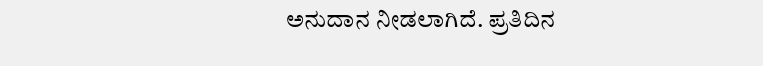ಅನುದಾನ ನೀಡಲಾಗಿದೆ. ಪ್ರತಿದಿನ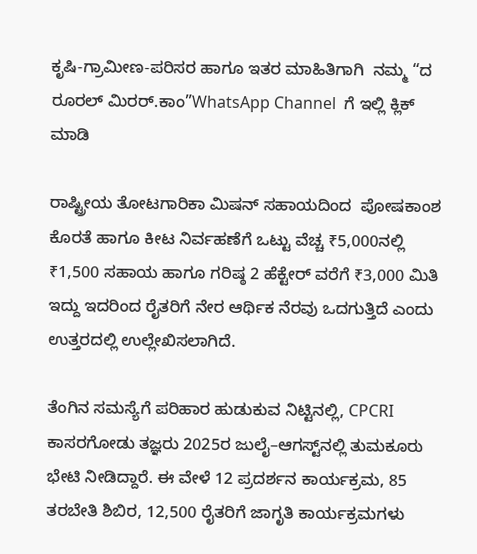ಕೃಷಿ-ಗ್ರಾಮೀಣ-ಪರಿಸರ ಹಾಗೂ ಇತರ ಮಾಹಿತಿಗಾಗಿ  ನಮ್ಮ “ದ ರೂರಲ್‌ ಮಿರರ್.ಕಾಂ”WhatsApp Channel  ಗೆ ಇಲ್ಲಿ ಕ್ಲಿಕ್‌ ಮಾಡಿ

ರಾಷ್ಟ್ರೀಯ ತೋಟಗಾರಿಕಾ ಮಿಷನ್ ಸಹಾಯದಿಂದ  ಪೋಷಕಾಂಶ ಕೊರತೆ ಹಾಗೂ ಕೀಟ ನಿರ್ವಹಣೆಗೆ ಒಟ್ಟು ವೆಚ್ಚ ₹5,000ನಲ್ಲಿ ₹1,500 ಸಹಾಯ ಹಾಗೂ ಗರಿಷ್ಠ 2 ಹೆಕ್ಟೇರ್ ವರೆಗೆ ₹3,000 ಮಿತಿ ಇದ್ದು ಇದರಿಂದ ರೈತರಿಗೆ ನೇರ ಆರ್ಥಿಕ ನೆರವು ಒದಗುತ್ತಿದೆ ಎಂದು ಉತ್ತರದಲ್ಲಿ ಉಲ್ಲೇಖಿಸಲಾಗಿದೆ.

ತೆಂಗಿನ ಸಮಸ್ಯೆಗೆ ಪರಿಹಾರ ಹುಡುಕುವ ನಿಟ್ಟಿನಲ್ಲಿ, CPCRI ಕಾಸರಗೋಡು ತಜ್ಞರು 2025ರ ಜುಲೈ–ಆಗಸ್ಟ್‌ನಲ್ಲಿ ತುಮಕೂರು ಭೇಟಿ ನೀಡಿದ್ದಾರೆ. ಈ ವೇಳೆ 12 ಪ್ರದರ್ಶನ ಕಾರ್ಯಕ್ರಮ, 85 ತರಬೇತಿ ಶಿಬಿರ, 12,500 ರೈತರಿಗೆ ಜಾಗೃತಿ ಕಾರ್ಯಕ್ರಮಗಳು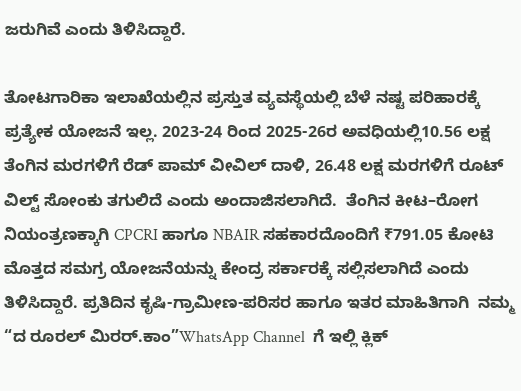ಜರುಗಿವೆ ಎಂದು ತಿಳಿಸಿದ್ದಾರೆ.

ತೋಟಗಾರಿಕಾ ಇಲಾಖೆಯಲ್ಲಿನ ಪ್ರಸ್ತುತ ವ್ಯವಸ್ಥೆಯಲ್ಲಿ ಬೆಳೆ ನಷ್ಟ ಪರಿಹಾರಕ್ಕೆ ಪ್ರತ್ಯೇಕ ಯೋಜನೆ ಇಲ್ಲ. 2023-24 ರಿಂದ 2025-26ರ ಅವಧಿಯಲ್ಲಿ10.56 ಲಕ್ಷ ತೆಂಗಿನ ಮರಗಳಿಗೆ ರೆಡ್ ಪಾಮ್ ವೀವಿಲ್ ದಾಳಿ, 26.48 ಲಕ್ಷ ಮರಗಳಿಗೆ ರೂಟ್ ವಿಲ್ಟ್ ಸೋಂಕು ತಗುಲಿದೆ ಎಂದು ಅಂದಾಜಿಸಲಾಗಿದೆ.  ತೆಂಗಿನ ಕೀಟ–ರೋಗ ನಿಯಂತ್ರಣಕ್ಕಾಗಿ CPCRI ಹಾಗೂ NBAIR ಸಹಕಾರದೊಂದಿಗೆ ₹791.05 ಕೋಟಿ ಮೊತ್ತದ ಸಮಗ್ರ ಯೋಜನೆಯನ್ನು ಕೇಂದ್ರ ಸರ್ಕಾರಕ್ಕೆ ಸಲ್ಲಿಸಲಾಗಿದೆ ಎಂದು ತಿಳಿಸಿದ್ದಾರೆ. ಪ್ರತಿದಿನ ಕೃಷಿ-ಗ್ರಾಮೀಣ-ಪರಿಸರ ಹಾಗೂ ಇತರ ಮಾಹಿತಿಗಾಗಿ  ನಮ್ಮ “ದ ರೂರಲ್‌ ಮಿರರ್.ಕಾಂ”WhatsApp Channel  ಗೆ ಇಲ್ಲಿ ಕ್ಲಿಕ್‌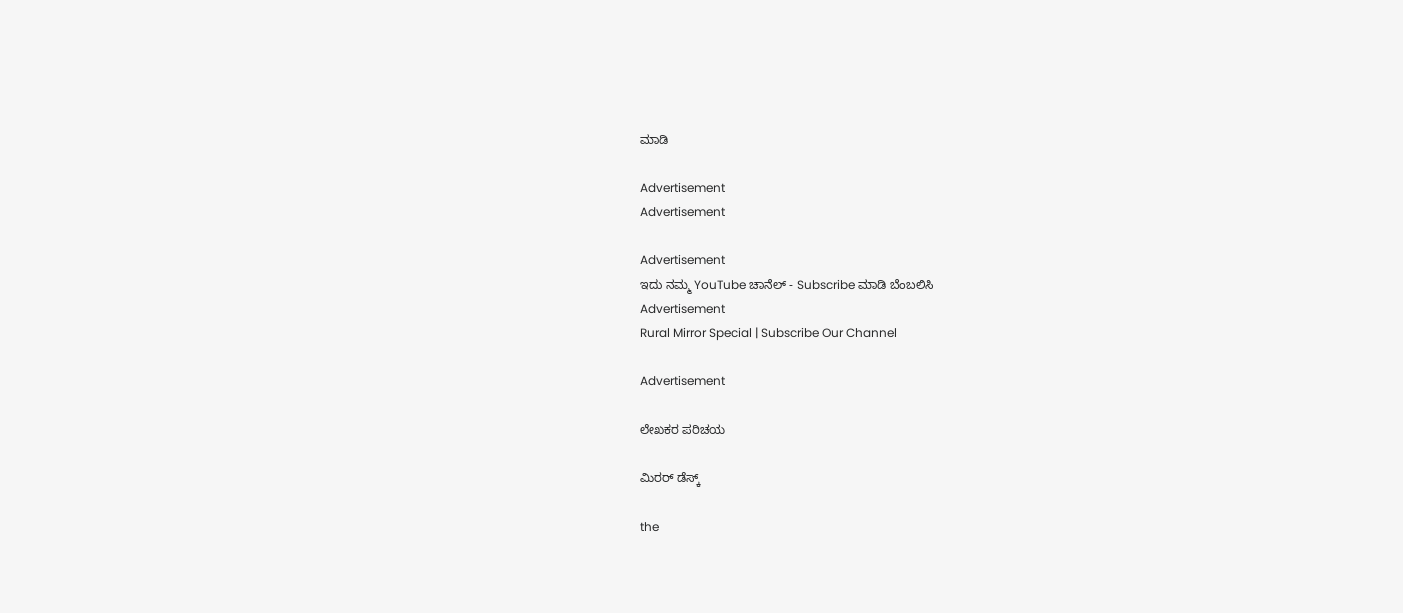ಮಾಡಿ

Advertisement
Advertisement

Advertisement
ಇದು ನಮ್ಮ YouTube ಚಾನೆಲ್ - Subscribe ಮಾಡಿ ಬೆಂಬಲಿಸಿ
Advertisement
Rural Mirror Special | Subscribe Our Channel

Advertisement

ಲೇಖಕರ ಪರಿಚಯ

ಮಿರರ್‌ ಡೆಸ್ಕ್

the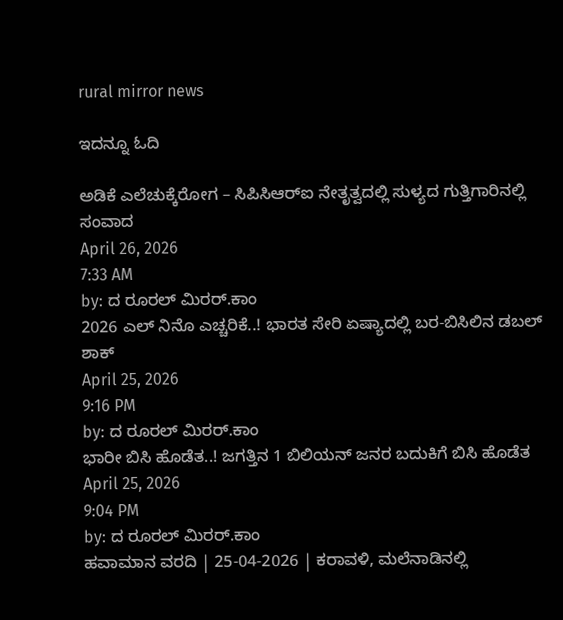rural mirror news

ಇದನ್ನೂ ಓದಿ

ಅಡಿಕೆ ಎಲೆಚುಕ್ಕೆರೋಗ – ಸಿಪಿಸಿಆರ್‌ಐ ನೇತೃತ್ವದಲ್ಲಿ ಸುಳ್ಯದ ಗುತ್ತಿಗಾರಿನಲ್ಲಿ ಸಂವಾದ
April 26, 2026
7:33 AM
by: ದ ರೂರಲ್ ಮಿರರ್.ಕಾಂ
2026 ಎಲ್ ನಿನೊ ಎಚ್ಚರಿಕೆ..! ಭಾರತ ಸೇರಿ ಏಷ್ಯಾದಲ್ಲಿ ಬರ-ಬಿಸಿಲಿನ ಡಬಲ್ ಶಾಕ್
April 25, 2026
9:16 PM
by: ದ ರೂರಲ್ ಮಿರರ್.ಕಾಂ
ಭಾರೀ ಬಿಸಿ ಹೊಡೆತ..! ಜಗತ್ತಿನ 1 ಬಿಲಿಯನ್ ಜನರ ಬದುಕಿಗೆ ಬಿಸಿ ಹೊಡೆತ
April 25, 2026
9:04 PM
by: ದ ರೂರಲ್ ಮಿರರ್.ಕಾಂ
ಹವಾಮಾನ ವರದಿ | 25-04-2026 | ಕರಾವಳಿ, ಮಲೆನಾಡಿನಲ್ಲಿ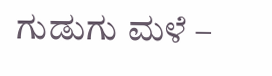ಗುಡುಗು ಮಳೆ –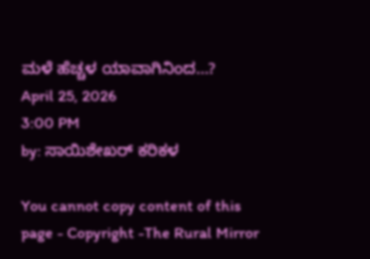ಮಳೆ ಹೆಚ್ಚಳ ಯಾವಾಗಿನಿಂದ…?
April 25, 2026
3:00 PM
by: ಸಾಯಿಶೇಖರ್ ಕರಿಕಳ

You cannot copy content of this page - Copyright -The Rural Mirror